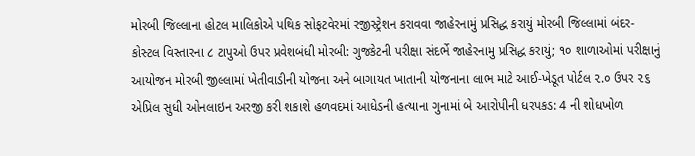મોરબી જિલ્લાના હોટલ માલિકોએ પથિક સોફટવેરમાં રજીસ્ટ્રેશન કરાવવા જાહેરનામું પ્રસિદ્ધ કરાયું મોરબી જિલ્લામાં બંદર-કોસ્ટલ વિસ્તારના ૮ ટાપુઓ ઉપર પ્રવેશબંધી મોરબી: ગુજકેટની પરીક્ષા સંદર્ભે જાહેરનામુ પ્રસિદ્ધ કરાયું; ૧૦ શાળાઓમાં પરીક્ષાનું આયોજન મોરબી જીલ્લામાં ખેતીવાડીની યોજના અને બાગાયત ખાતાની યોજનાના લાભ માટે આઈ-ખેડૂત પોર્ટલ ૨.૦ ઉપર ૨૬ એપ્રિલ સુધી ઓનલાઇન અરજી કરી શકાશે હળવદમાં આધેડની હત્યાના ગુનામાં બે આરોપીની ધરપકડ: 4 ની શોધખોળ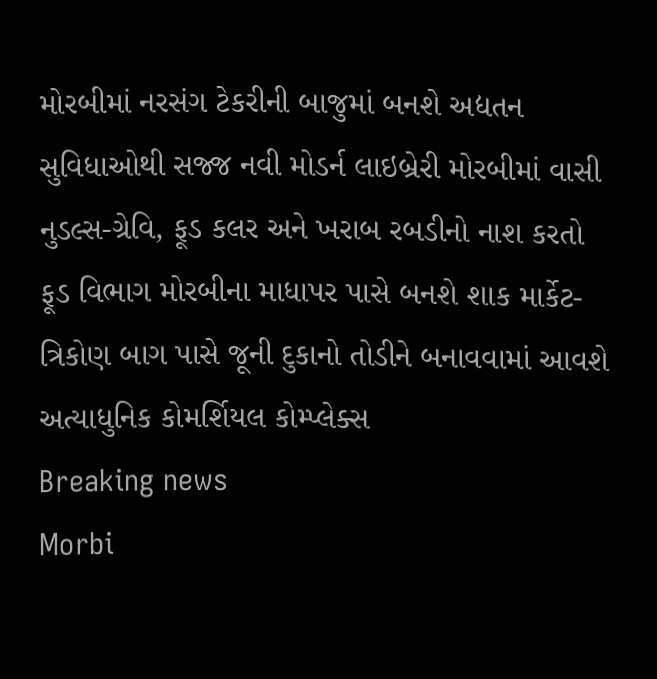મોરબીમાં નરસંગ ટેકરીની બાજુમાં બનશે અદ્યતન સુવિધાઓથી સજ્જ નવી મોડર્ન લાઇબ્રેરી મોરબીમાં વાસી નુડલ્સ-ગ્રેવિ, ફૂડ કલર અને ખરાબ રબડીનો નાશ કરતો ફૂડ વિભાગ મોરબીના માધાપર પાસે બનશે શાક માર્કેટ-ત્રિકોણ બાગ પાસે જૂની દુકાનો તોડીને બનાવવામાં આવશે અત્યાધુનિક કોમર્શિયલ કોમ્પ્લેક્સ
Breaking news
Morbi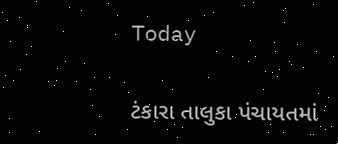Today

ટંકારા તાલુકા પંચાયતમાં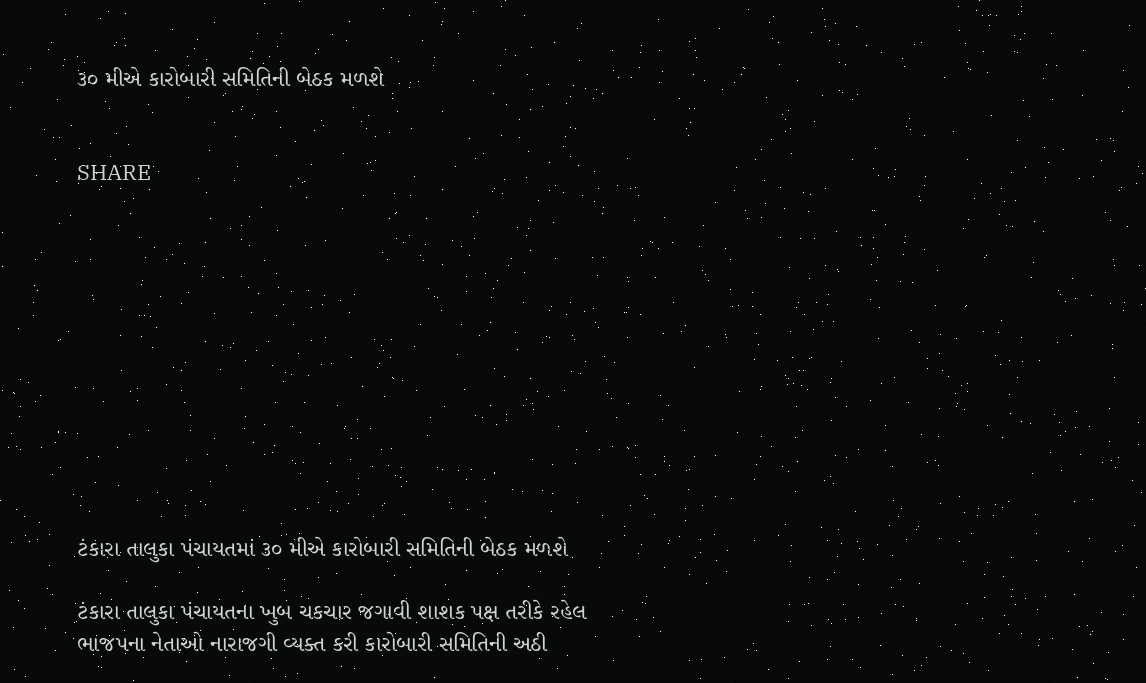૩૦ મીએ કારોબારી સમિતિની બેઠક મળશે


SHARE











ટંકારા તાલુકા પંચાયતમાં ૩૦ મીએ કારોબારી સમિતિની બેઠક મળશે

ટંકારા તાલુકા પંચાયતના ખુબ ચકચાર જગાવી શાશક પક્ષ તરીકે રહેલ ભાજપના નેતાઓ નારાજગી વ્યક્ત કરી કારોબારી સમિતિની અઠી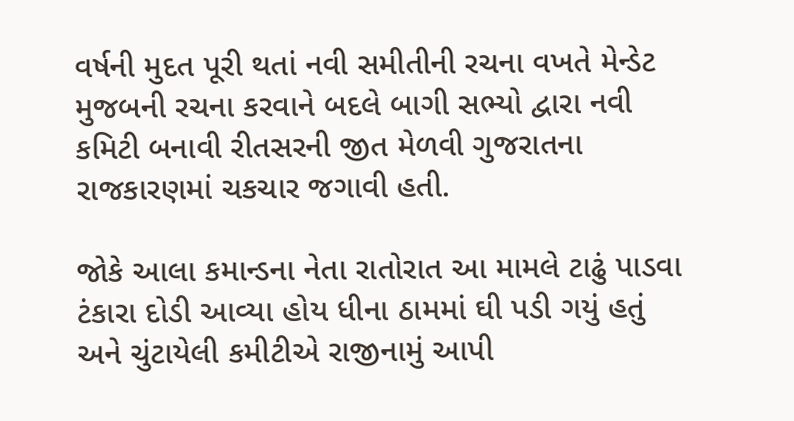વર્ષની મુદત પૂરી થતાં નવી સમીતીની રચના વખતે મેન્ડેટ મુજબની રચના કરવાને બદલે બાગી સભ્યો દ્વારા નવી કમિટી બનાવી રીતસરની જીત મેળવી ગુજરાતના રાજકારણમાં ચકચાર જગાવી હતી.

જોકે આલા કમાન્ડના નેતા રાતોરાત આ મામલે ટાઢું પાડવા ટંકારા દોડી આવ્યા હોય ધીના ઠામમાં ઘી પડી ગયું હતું અને ચુંટાયેલી કમીટીએ રાજીનામું આપી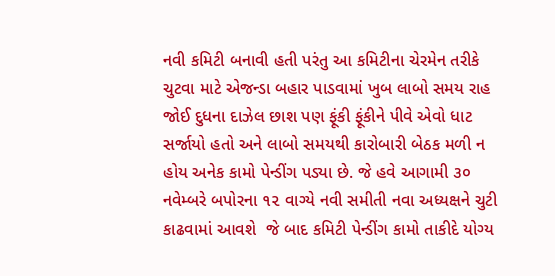નવી કમિટી બનાવી હતી પરંતુ આ કમિટીના ચેરમેન તરીકે ચુટવા માટે એજન્ડા બહાર પાડવામાં ખુબ લાબો સમય રાહ જોઈ દુધના દાઝેલ છાશ પણ ફૂંકી ફૂંકીને પીવે એવો ધાટ સર્જાયો હતો અને લાબો સમયથી કારોબારી બેઠક મળી ન હોય અનેક કામો પેન્ડીંગ પડ્યા છે. જે હવે આગામી ૩૦ નવેમ્બરે બપોરના ૧૨ વાગ્યે નવી સમીતી નવા અધ્યક્ષને ચુટી કાઢવામાં આવશે  જે બાદ કમિટી પેન્ડીંગ કામો તાકીદે યોગ્ય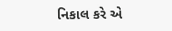નિકાલ કરે એ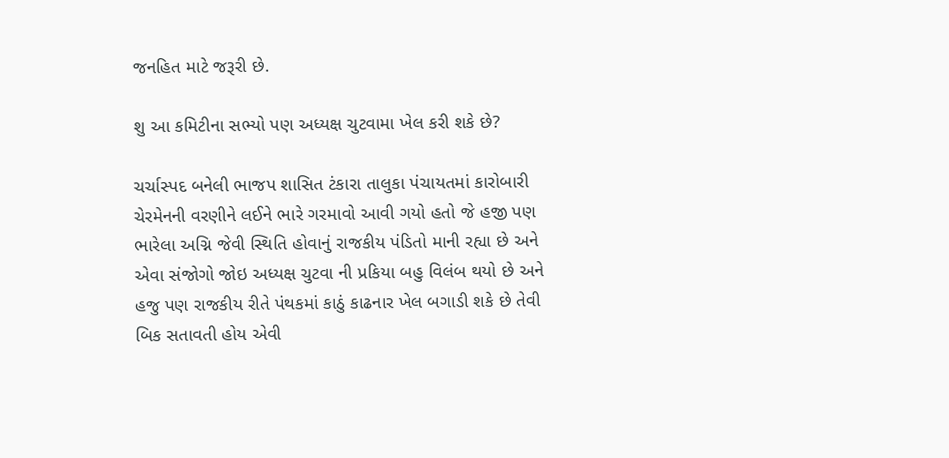જનહિત માટે જરૂરી છે.

શુ આ કમિટીના સભ્યો પણ અધ્યક્ષ ચુટવામા ખેલ કરી શકે છે?

ચર્ચાસ્પદ બનેલી ભાજપ શાસિત ટંકારા તાલુકા પંચાયતમાં કારોબારી ચેરમેનની વરણીને લઈને ભારે ગરમાવો આવી ગયો હતો જે હજી પણ ભારેલા અગ્નિ જેવી સ્થિતિ હોવાનું રાજકીય પંડિતો માની રહ્યા છે અને એવા સંજોગો જોઇ અધ્યક્ષ ચુટવા ની પ્રકિયા બહુ વિલંબ થયો છે અને હજુ પણ રાજકીય રીતે પંથકમાં કાઠું કાઢનાર ખેલ બગાડી શકે છે તેવી બિક સતાવતી હોય એવી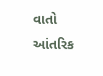વાતો આંતરિક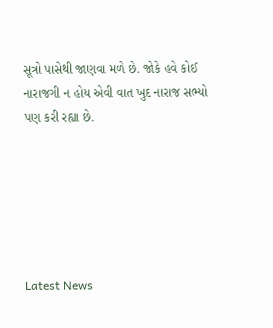સૂત્રો પાસેથી જાણવા મળે છે. જોકે હવે કોઈ નારાજગી ન હોય એવી વાત ખુદ નારાજ સભ્યો પણ કરી રહ્યા છે.






Latest News